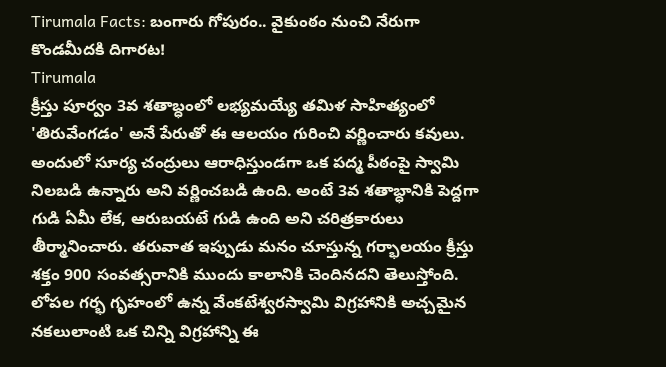Tirumala Facts: బంగారు గోపురం.. వైకుంఠం నుంచి నేరుగా కొండమీదకి దిగారట!
Tirumala
క్రీస్తు పూర్వం 3వ శతాబ్ధంలో లభ్యమయ్యే తమిళ సాహిత్యంలో 'తిరువేంగడం' అనే పేరుతో ఈ ఆలయం గురించి వర్ణించారు కవులు. అందులో సూర్య చంద్రులు ఆరాధిస్తుండగా ఒక పద్మ పీఠంపై స్వామి నిలబడి ఉన్నారు అని వర్ణించబడి ఉంది. అంటే 3వ శతాబ్ధానికి పెద్దగా గుడి ఏమీ లేక, ఆరుబయటే గుడి ఉంది అని చరిత్రకారులు తీర్మానించారు. తరువాత ఇప్పుడు మనం చూస్తున్న గర్భాలయం క్రీస్తు శక్తం 900 సంవత్సరానికి ముందు కాలానికి చెందినదని తెలుస్తోంది.
లోపల గర్భ గృహంలో ఉన్న వేంకటేశ్వరస్వామి విగ్రహానికి అచ్చమైన నకలులాంటి ఒక చిన్ని విగ్రహాన్ని ఈ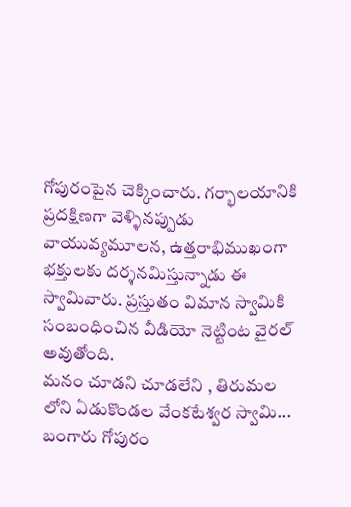గోపురంపైన చెక్కించారు. గర్భాలయానికి ప్రదక్షిణగా వెళ్ళినప్పుడు వాయువ్యమూలన, ఉత్తరాభిముఖంగా భక్తులకు దర్శనమిస్తున్నాడు ఈ స్వామివారు. ప్రస్తుతం విమాన స్వామికి సంబంధించిన వీడియో నెట్టింట వైరల్ అవుతోంది.
మనం చూడని చూడలేని , తిరుమల లోని ఏడుకొండల వేంకటేశ్వర స్వామి... బంగారు గోపురం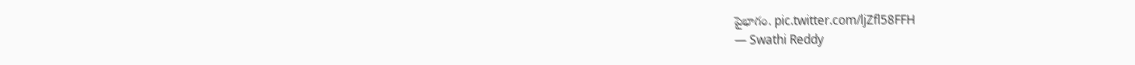పైభాగం. pic.twitter.com/ljZfl58FFH
— Swathi Reddy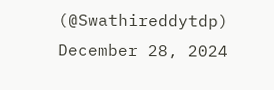(@Swathireddytdp) December 28, 2024